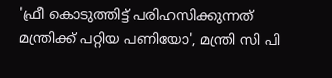'ഫ്രീ കൊടുത്തിട്ട് പരിഹസിക്കുന്നത് മന്ത്രിക്ക് പറ്റിയ പണിയോ', മന്ത്രി സി പി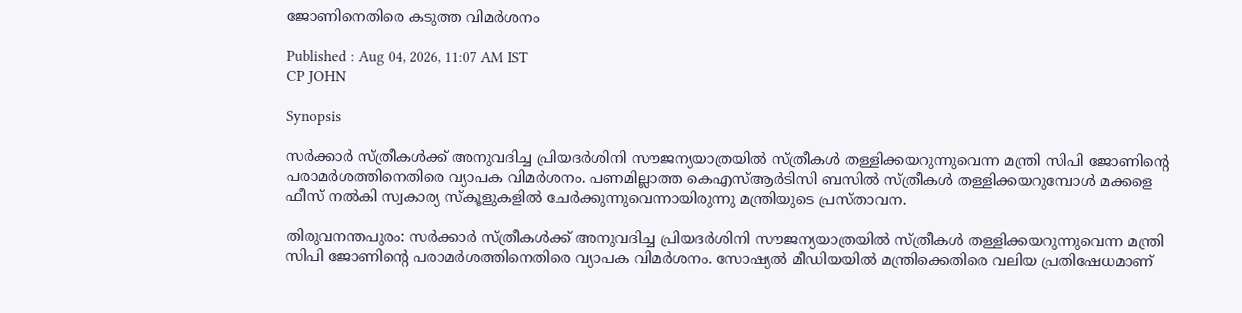ജോണിനെതിരെ കടുത്ത വിമർശനം

Published : Aug 04, 2026, 11:07 AM IST
CP JOHN

Synopsis

സർക്കാർ സ്ത്രീകൾക്ക് അനുവദിച്ച പ്രിയദർശിനി സൗജന്യയാത്രയിൽ സ്ത്രീകൾ തള്ളിക്കയറുന്നുവെന്ന മന്ത്രി സിപി ജോണിന്‍റെ പരാമർശത്തിനെതിരെ വ്യാപക വിമർശനം. പണമില്ലാത്ത കെഎസ്ആർടിസി ബസിൽ സ്ത്രീകൾ തള്ളിക്കയറുമ്പോൾ മക്കളെ ഫീസ് നൽകി സ്വകാര്യ സ്കൂളുകളിൽ ചേർക്കുന്നുവെന്നായിരുന്നു മന്ത്രിയുടെ പ്രസ്താവന.

തിരുവനന്തപുരം: സർക്കാർ സ്ത്രീകൾക്ക് അനുവദിച്ച പ്രിയദർശിനി സൗജന്യയാത്രയിൽ സ്ത്രീകൾ തള്ളിക്കയറുന്നുവെന്ന മന്ത്രി സിപി ജോണിന്‍റെ പരാമർശത്തിനെതിരെ വ്യാപക വിമർശനം. സോഷ്യൽ മീഡിയയിൽ മന്ത്രിക്കെതിരെ വലിയ പ്രതിഷേധമാണ്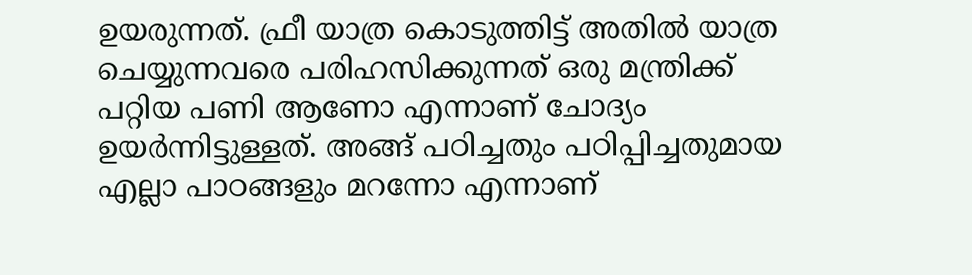ഉയരുന്നത്. ഫ്രീ യാത്ര കൊടുത്തിട്ട് അതിൽ യാത്ര ചെയ്യുന്നവരെ പരിഹസിക്കുന്നത് ഒരു മന്ത്രിക്ക് പറ്റിയ പണി ആണോ എന്നാണ് ചോദ്യം ഉയർന്നിട്ടുള്ളത്. അങ്ങ് പഠിച്ചതും പഠിപ്പിച്ചതുമായ എല്ലാ പാഠങ്ങളും മറന്നോ എന്നാണ്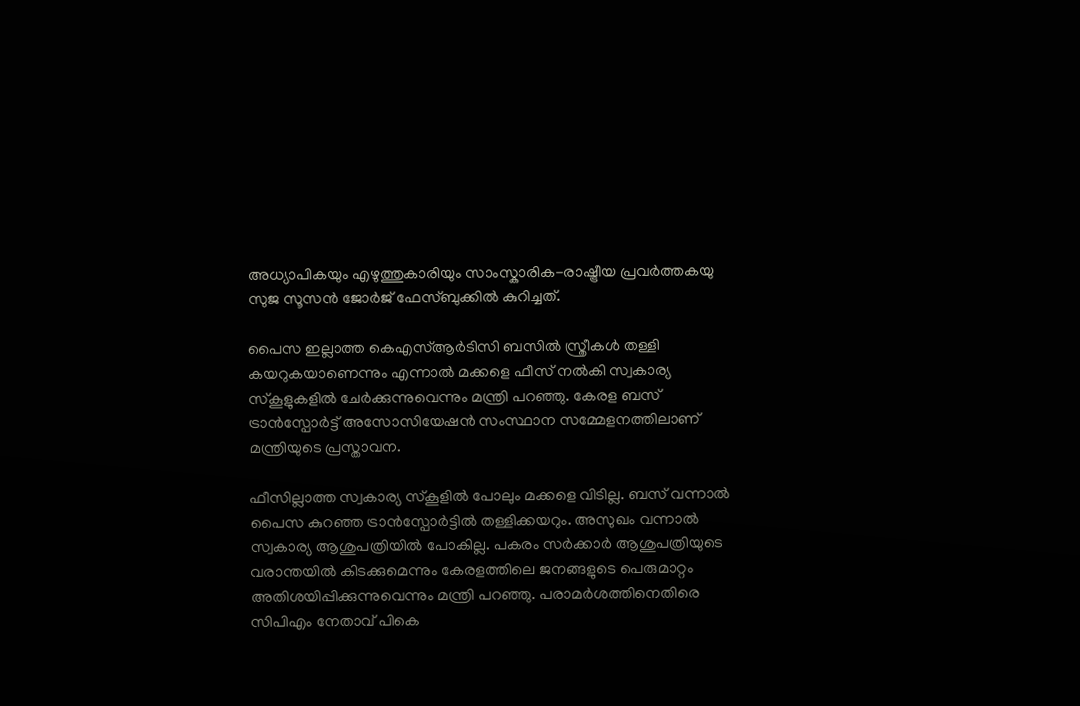അധ്യാപികയും എഴുത്തുകാരിയും സാംസ്കാരിക-രാഷ്ട്രീയ പ്രവർത്തകയു സുജ സൂസൻ ജോര്‍ജ് ഫേസ്ബുക്കിൽ കുറിച്ചത്.

പൈസ ഇല്ലാത്ത കെഎസ്ആർടിസി ബസിൽ സ്ത്രീകൾ തള്ളി കയറുകയാണെന്നും എന്നാൽ മക്കളെ ഫീസ് നൽകി സ്വകാര്യ സ്കൂളുകളിൽ ചേർക്കുന്നുവെന്നും മന്ത്രി പറഞ്ഞു. കേരള ബസ് ട്രാൻസ്പോർട്ട് അസോസിയേഷൻ സംസ്ഥാന സമ്മേളനത്തിലാണ് മന്ത്രിയുടെ പ്രസ്താവന.

ഫീസില്ലാത്ത സ്വകാര്യ സ്കൂളിൽ പോലും മക്കളെ വിടില്ല. ബസ് വന്നാൽ പൈസ കുറഞ്ഞ ട്രാൻസ്പോർട്ടിൽ തള്ളിക്കയറും. അസുഖം വന്നാൽ സ്വകാര്യ ആശുപത്രിയിൽ പോകില്ല. പകരം സർക്കാർ ആശുപത്രിയുടെ വരാന്തയിൽ കിടക്കുമെന്നും കേരളത്തിലെ ജനങ്ങളുടെ പെരുമാറ്റം അതിശയിപ്പിക്കുന്നുവെന്നും മന്ത്രി പറഞ്ഞു. പരാമർശത്തിനെതിരെ സിപിഎം നേതാവ് പികെ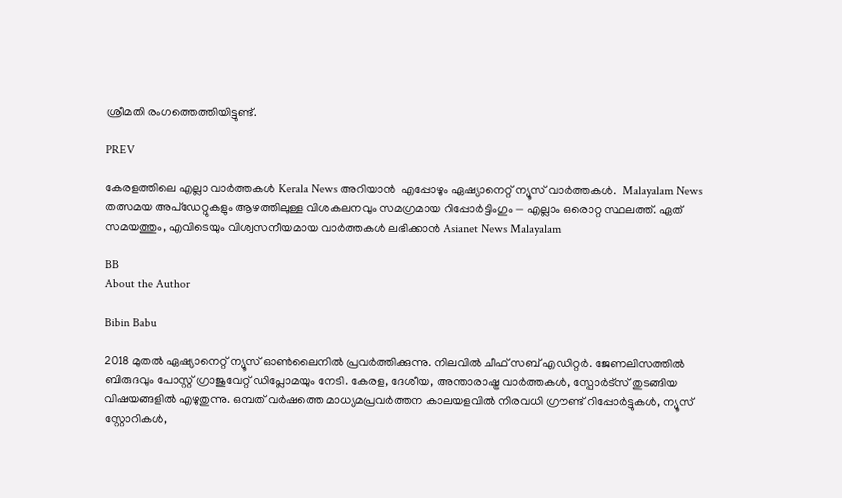ശ്രീമതി രംഗത്തെത്തിയിട്ടുണ്ട്.

PREV

കേരളത്തിലെ എല്ലാ വാർത്തകൾ Kerala News അറിയാൻ  എപ്പോഴും ഏഷ്യാനെറ്റ് ന്യൂസ് വാർത്തകൾ.  Malayalam News   തത്സമയ അപ്‌ഡേറ്റുകളും ആഴത്തിലുള്ള വിശകലനവും സമഗ്രമായ റിപ്പോർട്ടിംഗും — എല്ലാം ഒരൊറ്റ സ്ഥലത്ത്. ഏത് സമയത്തും, എവിടെയും വിശ്വസനീയമായ വാർത്തകൾ ലഭിക്കാൻ Asianet News Malayalam

BB
About the Author

Bibin Babu

2018 മുതല്‍ ഏഷ്യാനെറ്റ് ന്യൂസ് ഓണ്‍ലൈനില്‍ പ്രവര്‍ത്തിക്കുന്നു. നിലവില്‍ ചീഫ് സബ് എഡിറ്റർ. ജേണലിസത്തില്‍ ബിരുദവും പോസ്റ്റ് ഗ്രാജുവേറ്റ് ഡിപ്ലോമയും നേടി. കേരള, ദേശീയ, അന്താരാഷ്ട്ര വാര്‍ത്തകള്‍, സ്പോര്‍ട്സ് തുടങ്ങിയ വിഷയങ്ങളില്‍ എഴുതുന്നു. ഒമ്പത് വര്‍ഷത്തെ മാധ്യമപ്രവര്‍ത്തന കാലയളവില്‍ നിരവധി ഗ്രൗണ്ട് റിപ്പോര്‍ട്ടുകള്‍, ന്യൂസ് സ്റ്റോറികള്‍,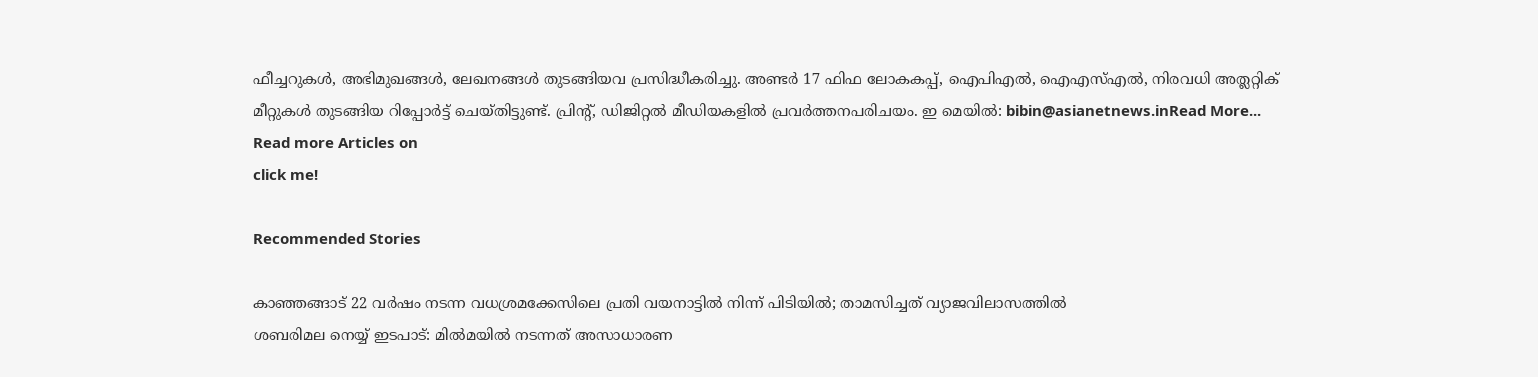ഫീച്ചറുകള്‍, അഭിമുഖങ്ങള്‍, ലേഖനങ്ങള്‍ തുടങ്ങിയവ പ്രസിദ്ധീകരിച്ചു. അണ്ടര്‍ 17 ഫിഫ ലോകകപ്പ്, ഐപിഎൽ, ഐഎസ്എൽ, നിരവധി അത്ലറ്റിക് മീറ്റുകൾ തുടങ്ങിയ റിപ്പോര്‍ട്ട് ചെയ്തിട്ടുണ്ട്. പ്രിന്‍റ്, ഡിജിറ്റല്‍ മീഡിയകളില്‍ പ്രവര്‍ത്തനപരിചയം. ഇ മെയില്‍: bibin@asianetnews.inRead More...
Read more Articles on
click me!

Recommended Stories

കാഞ്ഞങ്ങാട് 22 വർഷം നടന്ന വധശ്രമക്കേസിലെ പ്രതി വയനാട്ടിൽ നിന്ന് പിടിയിൽ; താമസിച്ചത് വ്യാജവിലാസത്തിൽ
ശബരിമല നെയ്യ് ഇടപാട്: മിൽമയിൽ നടന്നത് അസാധാരണ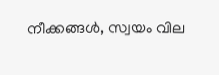നീക്കങ്ങൾ, സ്വയം വില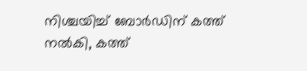നിശ്ചയിച്ച് ബോർഡിന് കത്ത് നൽകി, കത്ത്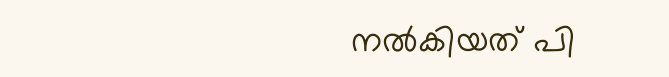നൽകിയത് പി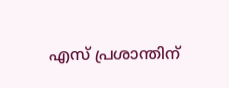എസ് പ്രശാന്തിന്